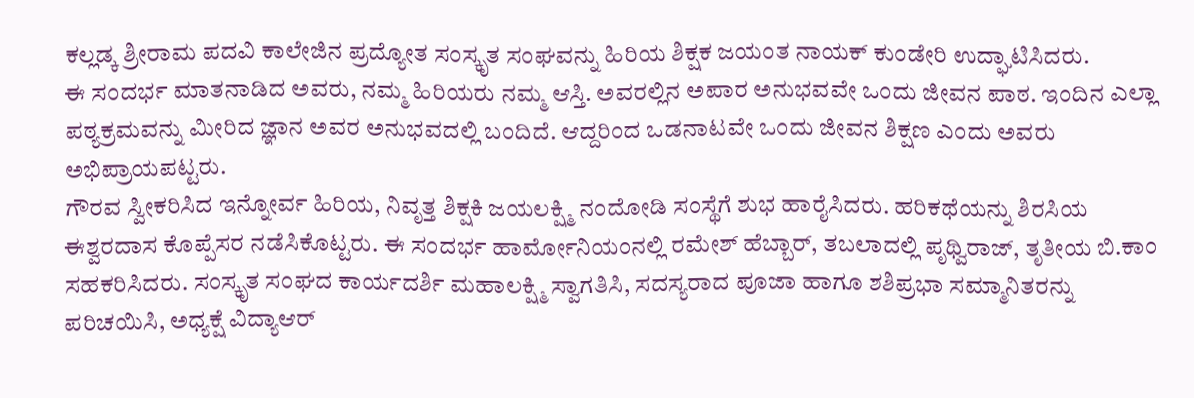ಕಲ್ಲಡ್ಕ ಶ್ರೀರಾಮ ಪದವಿ ಕಾಲೇಜಿನ ಪ್ರದ್ಯೋತ ಸಂಸ್ಕೃತ ಸಂಘವನ್ನು ಹಿರಿಯ ಶಿಕ್ಷಕ ಜಯಂತ ನಾಯಕ್ ಕುಂಡೇರಿ ಉದ್ಘಾಟಿಸಿದರು.
ಈ ಸಂದರ್ಭ ಮಾತನಾಡಿದ ಅವರು, ನಮ್ಮ ಹಿರಿಯರು ನಮ್ಮ ಆಸ್ತಿ. ಅವರಲ್ಲಿನ ಅಪಾರ ಅನುಭವವೇ ಒಂದು ಜೀವನ ಪಾಠ. ಇಂದಿನ ಎಲ್ಲಾ ಪಠ್ಯಕ್ರಮವನ್ನು ಮೀರಿದ ಜ್ಞಾನ ಅವರ ಅನುಭವದಲ್ಲಿ ಬಂದಿದೆ. ಆದ್ದರಿಂದ ಒಡನಾಟವೇ ಒಂದು ಜೀವನ ಶಿಕ್ಷಣ ಎಂದು ಅವರು ಅಭಿಪ್ರಾಯಪಟ್ಟರು.
ಗೌರವ ಸ್ವೀಕರಿಸಿದ ಇನ್ನೋರ್ವ ಹಿರಿಯ, ನಿವೃತ್ತ ಶಿಕ್ಷಕಿ ಜಯಲಕ್ಷ್ಮಿ ನಂದೋಡಿ ಸಂಸ್ಥೆಗೆ ಶುಭ ಹಾರೈಸಿದರು. ಹರಿಕಥೆಯನ್ನು ಶಿರಸಿಯ ಈಶ್ವರದಾಸ ಕೊಪ್ಪೆಸರ ನಡೆಸಿಕೊಟ್ಟರು. ಈ ಸಂದರ್ಭ ಹಾರ್ಮೋನಿಯಂನಲ್ಲಿ ರಮೇಶ್ ಹೆಬ್ಬಾರ್, ತಬಲಾದಲ್ಲಿ ಪೃಥ್ವಿರಾಜ್, ತೃತೀಯ ಬಿ.ಕಾಂ ಸಹಕರಿಸಿದರು. ಸಂಸ್ಕೃತ ಸಂಘದ ಕಾರ್ಯದರ್ಶಿ ಮಹಾಲಕ್ಷ್ಮಿ ಸ್ವಾಗತಿಸಿ, ಸದಸ್ಯರಾದ ಪೂಜಾ ಹಾಗೂ ಶಶಿಪ್ರಭಾ ಸಮ್ಮಾನಿತರನ್ನು ಪರಿಚಯಿಸಿ, ಅಧ್ಯಕ್ಷೆ ವಿದ್ಯಾಆರ್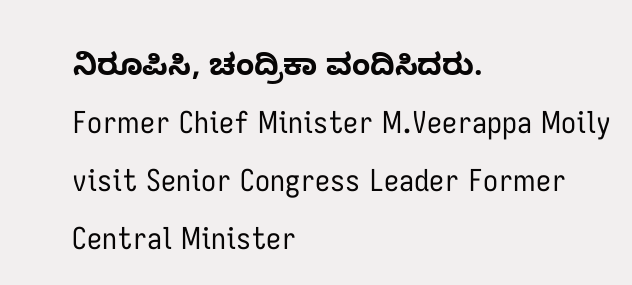ನಿರೂಪಿಸಿ, ಚಂದ್ರಿಕಾ ವಂದಿಸಿದರು.
Former Chief Minister M.Veerappa Moily visit Senior Congress Leader Former Central Minister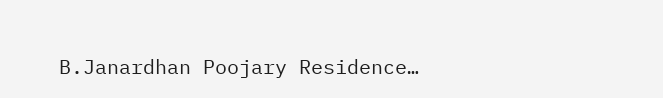B.Janardhan Poojary Residence…